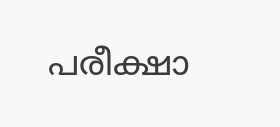പരീക്ഷാ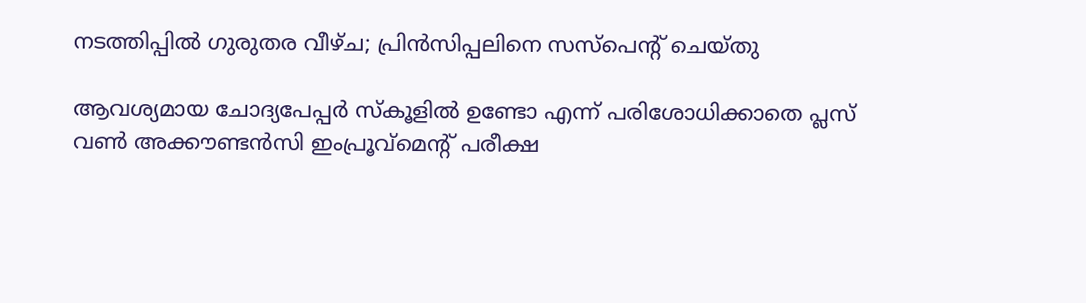നടത്തിപ്പില്‍ ഗുരുതര വീഴ്ച; പ്രിന്‍സിപ്പലിനെ സസ്‌പെന്റ് ചെയ്തു

ആവശ്യമായ ചോദ്യപേപ്പര്‍ സ്‌കൂളില്‍ ഉണ്ടോ എന്ന് പരിശോധിക്കാതെ പ്ലസ് വണ്‍ അക്കൗണ്ടന്‍സി ഇംപ്രൂവ്‌മെന്റ് പരീക്ഷ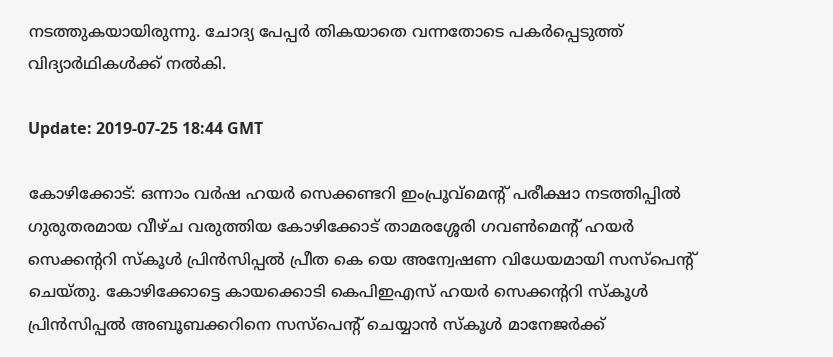നടത്തുകയായിരുന്നു. ചോദ്യ പേപ്പര്‍ തികയാതെ വന്നതോടെ പകര്‍പ്പെടുത്ത് വിദ്യാര്‍ഥികള്‍ക്ക് നല്‍കി.

Update: 2019-07-25 18:44 GMT

കോഴിക്കോട്: ഒന്നാം വര്‍ഷ ഹയര്‍ സെക്കണ്ടറി ഇംപ്രൂവ്‌മെന്റ് പരീക്ഷാ നടത്തിപ്പില്‍ ഗുരുതരമായ വീഴ്ച വരുത്തിയ കോഴിക്കോട് താമരശ്ശേരി ഗവണ്‍മെന്റ് ഹയര്‍ സെക്കന്ററി സ്‌കൂള്‍ പ്രിന്‍സിപ്പല്‍ പ്രീത കെ യെ അന്വേഷണ വിധേയമായി സസ്‌പെന്റ് ചെയ്തു. കോഴിക്കോട്ടെ കായക്കൊടി കെപിഇഎസ് ഹയര്‍ സെക്കന്ററി സ്‌കൂള്‍ പ്രിന്‍സിപ്പല്‍ അബൂബക്കറിനെ സസ്‌പെന്റ് ചെയ്യാന്‍ സ്‌കൂള്‍ മാനേജര്‍ക്ക്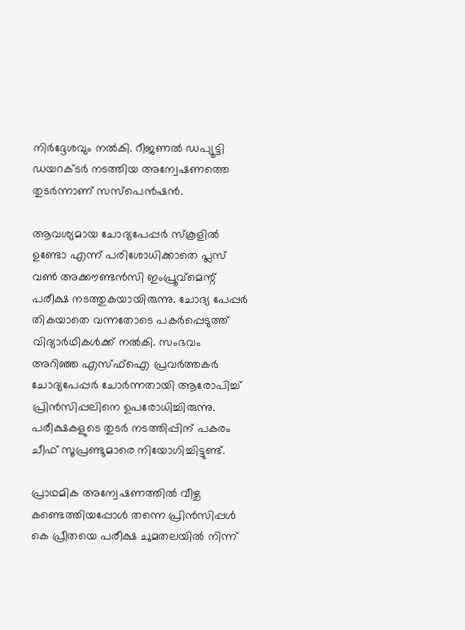നിര്‍ദ്ദേശവും നല്‍കി. റീജണല്‍ ഡപ്യൂട്ടി ഡയറക്ടര്‍ നടത്തിയ അന്വേഷണത്തെ തുടര്‍ന്നാണ് സസ്‌പെന്‍ഷന്‍.

ആവശ്യമായ ചോദ്യപേപ്പര്‍ സ്‌കൂളില്‍ ഉണ്ടോ എന്ന് പരിശോധിക്കാതെ പ്ലസ് വണ്‍ അക്കൗണ്ടന്‍സി ഇംപ്രൂവ്‌മെന്റ് പരീക്ഷ നടത്തുകയായിരുന്നു. ചോദ്യ പേപ്പര്‍ തികയാതെ വന്നതോടെ പകര്‍പ്പെടുത്ത് വിദ്യാര്‍ഥികള്‍ക്ക് നല്‍കി. സംഭവം അറിഞ്ഞ എസ്ഫ്‌ഐ പ്രവര്‍ത്തകര്‍ ചോദ്യപേപ്പര്‍ ചോര്‍ന്നതായി ആരോപിച്ച് പ്രിന്‍സിപ്പലിനെ ഉപരോധിച്ചിരുന്നു. പരീക്ഷകളുടെ തുടര്‍ നടത്തിപ്പിന് പകരം ചീഫ് സൂപ്രണ്ടുമാരെ നിയോഗിച്ചിട്ടുണ്ട്.

പ്രാഥമിക അന്വേഷണത്തില്‍ വീഴ്ച കണ്ടെത്തിയപ്പോള്‍ തന്നെ പ്രിന്‍സിപ്പള്‍ കെ പ്രീതയെ പരീക്ഷ ചുമതലയില്‍ നിന്ന്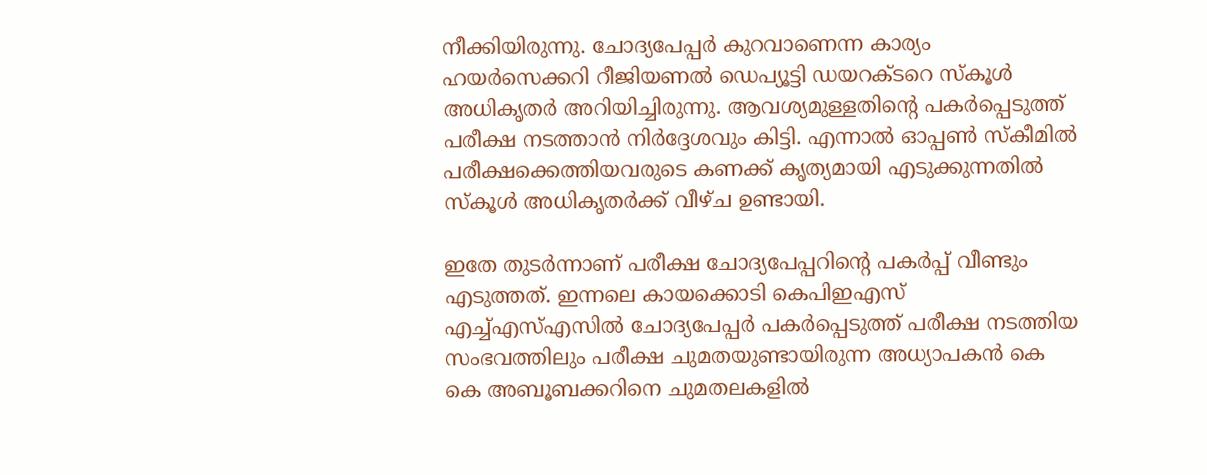നീക്കിയിരുന്നു. ചോദ്യപേപ്പര്‍ കുറവാണെന്ന കാര്യം ഹയര്‍സെക്കറി റീജിയണല്‍ ഡെപ്യൂട്ടി ഡയറക്ടറെ സ്‌കൂള്‍ അധികൃതര്‍ അറിയിച്ചിരുന്നു. ആവശ്യമുള്ളതിന്റെ പകര്‍പ്പെടുത്ത് പരീക്ഷ നടത്താന്‍ നിര്‍ദ്ദേശവും കിട്ടി. എന്നാല്‍ ഓപ്പണ്‍ സ്‌കീമില്‍ പരീക്ഷക്കെത്തിയവരുടെ കണക്ക് കൃത്യമായി എടുക്കുന്നതില്‍ സ്‌കൂള്‍ അധികൃതര്‍ക്ക് വീഴ്ച ഉണ്ടായി.

ഇതേ തുടര്‍ന്നാണ് പരീക്ഷ ചോദ്യപേപ്പറിന്റെ പകര്‍പ്പ് വീണ്ടും എടുത്തത്. ഇന്നലെ കായക്കൊടി കെപിഇഎസ് എച്ച്എസ്എസില്‍ ചോദ്യപേപ്പര്‍ പകര്‍പ്പെടുത്ത് പരീക്ഷ നടത്തിയ സംഭവത്തിലും പരീക്ഷ ചുമതയുണ്ടായിരുന്ന അധ്യാപകന്‍ കെ കെ അബൂബക്കറിനെ ചുമതലകളില്‍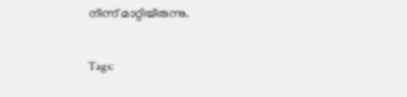നിന്ന് മാറ്റിയിരുന്നു.

Tags: